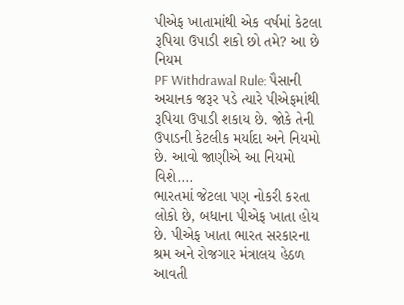પીએફ ખાતામાંથી એક વર્ષમાં કેટલા રૂપિયા ઉપાડી શકો છો તમે? આ છે નિયમ
PF Withdrawal Rule: પૈસાની અચાનક જરૂર પડે ત્યારે પીએફમાંથી રૂપિયા ઉપાડી શકાય છે. જોકે તેની ઉપાડની કેટલીક મર્યાદા અને નિયમો છે. આવો જાણીએ આ નિયમો વિશે....
ભારતમાં જેટલા પણ નોકરી કરતા લોકો છે, બધાના પીએફ ખાતા હોય છે. પીએફ ખાતા ભારત સરકારના શ્રમ અને રોજગાર મંત્રાલય હેઠળ આવતી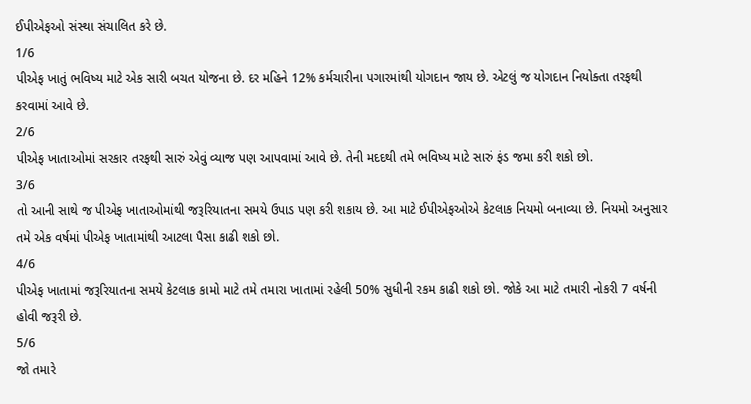ઈપીએફઓ સંસ્થા સંચાલિત કરે છે.
1/6
પીએફ ખાતું ભવિષ્ય માટે એક સારી બચત યોજના છે. દર મહિને 12% કર્મચારીના પગારમાંથી યોગદાન જાય છે. એટલું જ યોગદાન નિયોક્તા તરફથી કરવામાં આવે છે.
2/6
પીએફ ખાતાઓમાં સરકાર તરફથી સારું એવું વ્યાજ પણ આપવામાં આવે છે. તેની મદદથી તમે ભવિષ્ય માટે સારું ફંડ જમા કરી શકો છો.
3/6
તો આની સાથે જ પીએફ ખાતાઓમાંથી જરૂરિયાતના સમયે ઉપાડ પણ કરી શકાય છે. આ માટે ઈપીએફઓએ કેટલાક નિયમો બનાવ્યા છે. નિયમો અનુસાર તમે એક વર્ષમાં પીએફ ખાતામાંથી આટલા પૈસા કાઢી શકો છો.
4/6
પીએફ ખાતામાં જરૂરિયાતના સમયે કેટલાક કામો માટે તમે તમારા ખાતામાં રહેલી 50% સુધીની રકમ કાઢી શકો છો. જોકે આ માટે તમારી નોકરી 7 વર્ષની હોવી જરૂરી છે.
5/6
જો તમારે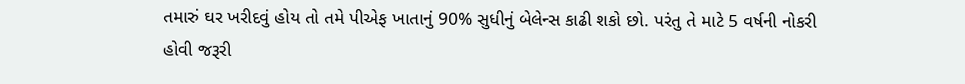તમારું ઘર ખરીદવું હોય તો તમે પીએફ ખાતાનું 90% સુધીનું બેલેન્સ કાઢી શકો છો. પરંતુ તે માટે 5 વર્ષની નોકરી હોવી જરૂરી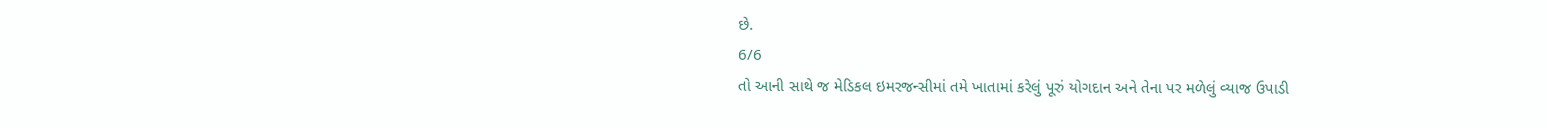છે.
6/6
તો આની સાથે જ મેડિકલ ઇમરજન્સીમાં તમે ખાતામાં કરેલું પૂરું યોગદાન અને તેના પર મળેલું વ્યાજ ઉપાડી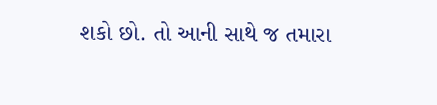શકો છો. તો આની સાથે જ તમારા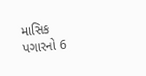માસિક પગારનો 6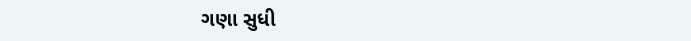ગણા સુધી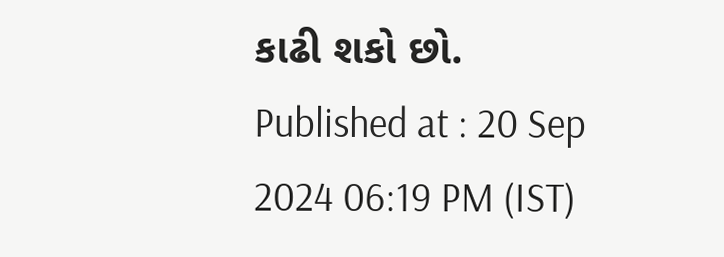કાઢી શકો છો.
Published at : 20 Sep 2024 06:19 PM (IST)